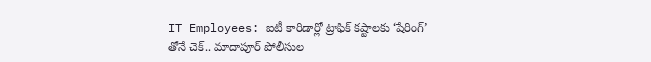IT Employees: ఐటీ కారిడార్లో ట్రాఫిక్ కష్టాలకు ‘షేరింగ్’ తోనే చెక్.. మాదాపూర్ పోలీసుల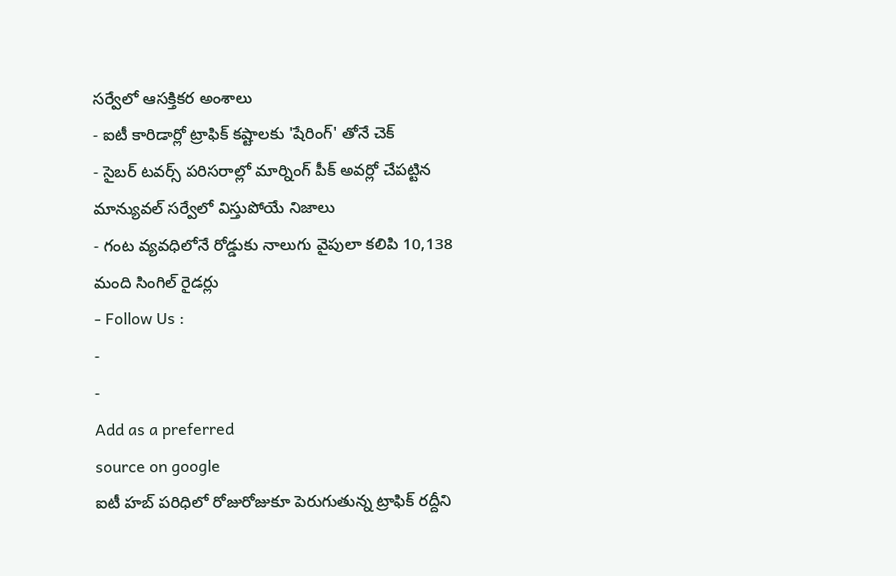సర్వేలో ఆసక్తికర అంశాలు
- ఐటీ కారిడార్లో ట్రాఫిక్ కష్టాలకు 'షేరింగ్' తోనే చెక్
- సైబర్ టవర్స్ పరిసరాల్లో మార్నింగ్ పీక్ అవర్లో చేపట్టిన మాన్యువల్ సర్వేలో విస్తుపోయే నిజాలు
- గంట వ్యవధిలోనే రోడ్డుకు నాలుగు వైపులా కలిపి 10,138 మంది సింగిల్ రైడర్లు
- Follow Us :
-
-
Add as a preferred
source on google
ఐటీ హబ్ పరిధిలో రోజురోజుకూ పెరుగుతున్న ట్రాఫిక్ రద్దీని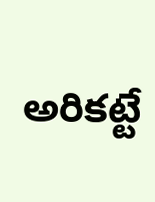అరికట్టే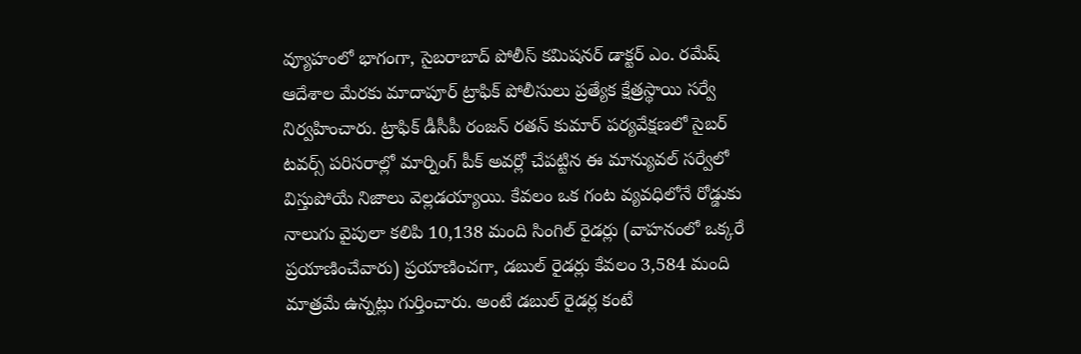వ్యూహంలో భాగంగా, సైబరాబాద్ పోలీస్ కమిషనర్ డాక్టర్ ఎం. రమేష్ ఆదేశాల మేరకు మాదాపూర్ ట్రాఫిక్ పోలీసులు ప్రత్యేక క్షేత్రస్థాయి సర్వే నిర్వహించారు. ట్రాఫిక్ డీసీపీ రంజన్ రతన్ కుమార్ పర్యవేక్షణలో సైబర్ టవర్స్ పరిసరాల్లో మార్నింగ్ పీక్ అవర్లో చేపట్టిన ఈ మాన్యువల్ సర్వేలో విస్తుపోయే నిజాలు వెల్లడయ్యాయి. కేవలం ఒక గంట వ్యవధిలోనే రోడ్డుకు నాలుగు వైపులా కలిపి 10,138 మంది సింగిల్ రైడర్లు (వాహనంలో ఒక్కరే ప్రయాణించేవారు) ప్రయాణించగా, డబుల్ రైడర్లు కేవలం 3,584 మంది మాత్రమే ఉన్నట్లు గుర్తించారు. అంటే డబుల్ రైడర్ల కంటే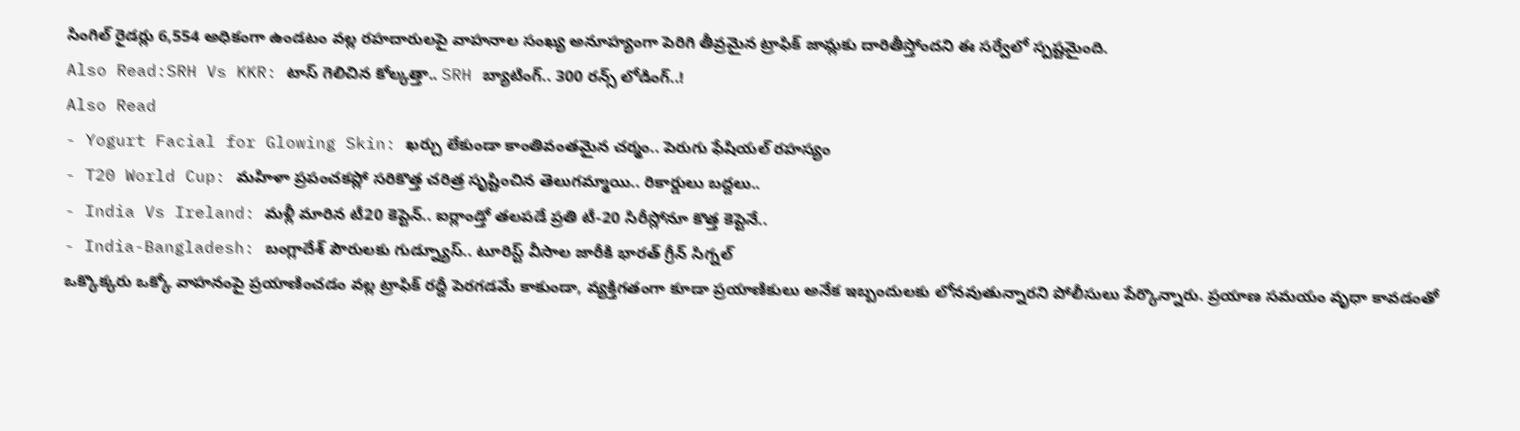సింగిల్ రైడర్లు 6,554 అధికంగా ఉండటం వల్ల రహదారులపై వాహనాల సంఖ్య అనూహ్యంగా పెరిగి తీవ్రమైన ట్రాఫిక్ జామ్లకు దారితీస్తోందని ఈ సర్వేలో స్పష్టమైంది.
Also Read:SRH Vs KKR: టాస్ గెలిచిన కోల్కత్తా.. SRH బ్యాటింగ్.. 300 రన్స్ లోడింగ్..!
Also Read
- Yogurt Facial for Glowing Skin: ఖర్చు లేకుండా కాంతివంతమైన చర్మం.. పెరుగు ఫేషియల్ రహస్యం
- T20 World Cup: మహిళా ప్రపంచకప్లో సరికొత్త చరిత్ర సృష్టించిన తెలుగమ్మాయి.. రికార్డులు బద్దలు..
- India Vs Ireland: మళ్లీ మారిన టీ20 కెప్టెన్.. ఐర్లాండ్తో తలపడే ప్రతి టీ-20 సిరీస్లోనూ కొత్త కెప్టెనే..
- India-Bangladesh: బంగ్లాదేశ్ పౌరులకు గుడ్న్యూస్.. టూరిస్ట్ వీసాల జారీకి భారత్ గ్రీన్ సిగ్నల్
ఒక్కొక్కరు ఒక్కో వాహనంపై ప్రయాణించడం వల్ల ట్రాఫిక్ రద్దీ పెరగడమే కాకుండా, వ్యక్తిగతంగా కూడా ప్రయాణికులు అనేక ఇబ్బందులకు లోనవుతున్నారని పోలీసులు పేర్కొన్నారు. ప్రయాణ సమయం వృధా కావడంతో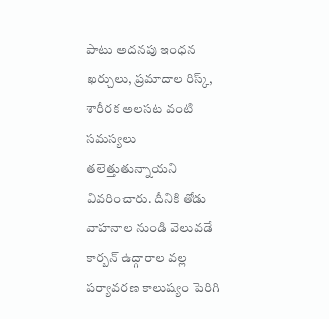పాటు అదనపు ఇంధన ఖర్చులు, ప్రమాదాల రిస్క్, శారీరక అలసట వంటి సమస్యలు తలెత్తుతున్నాయని వివరించారు. దీనికి తోడు వాహనాల నుండి వెలువడే కార్బన్ ఉద్గారాల వల్ల పర్యావరణ కాలుష్యం పెరిగి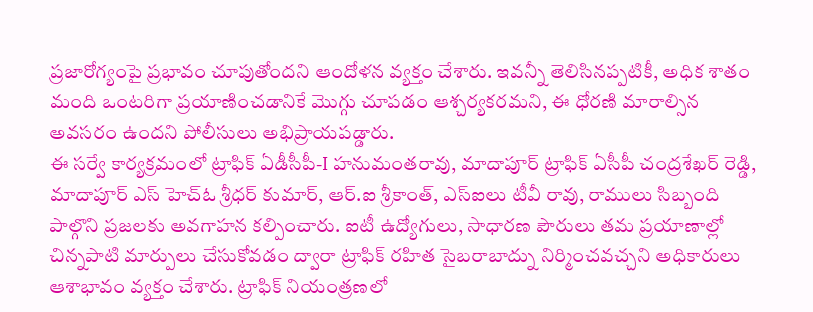ప్రజారోగ్యంపై ప్రభావం చూపుతోందని ఆందోళన వ్యక్తం చేశారు. ఇవన్నీ తెలిసినప్పటికీ, అధిక శాతం మంది ఒంటరిగా ప్రయాణించడానికే మొగ్గు చూపడం ఆశ్చర్యకరమని, ఈ ధోరణి మారాల్సిన అవసరం ఉందని పోలీసులు అభిప్రాయపడ్డారు.
ఈ సర్వే కార్యక్రమంలో ట్రాఫిక్ ఏడీసీపీ-I హనుమంతరావు, మాదాపూర్ ట్రాఫిక్ ఏసీపీ చంద్రశేఖర్ రెడ్డి, మాదాపూర్ ఎస్ హెచ్ఓ శ్రీధర్ కుమార్, ఆర్.ఐ శ్రీకాంత్, ఎస్ఐలు టీవీ రావు, రాములు సిబ్బంది పాల్గొని ప్రజలకు అవగాహన కల్పించారు. ఐటీ ఉద్యోగులు, సాధారణ పౌరులు తమ ప్రయాణాల్లో చిన్నపాటి మార్పులు చేసుకోవడం ద్వారా ట్రాఫిక్ రహిత సైబరాబాద్ను నిర్మించవచ్చని అధికారులు ఆశాభావం వ్యక్తం చేశారు. ట్రాఫిక్ నియంత్రణలో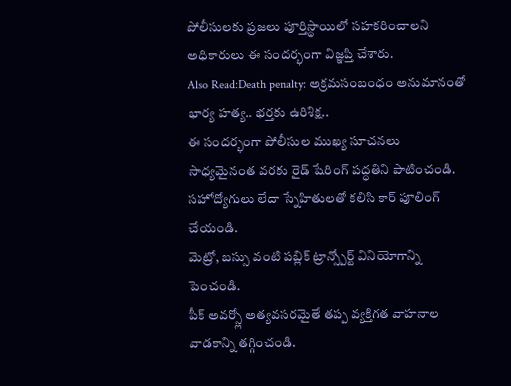పోలీసులకు ప్రజలు పూర్తిస్థాయిలో సహకరించాలని అధికారులు ఈ సందర్భంగా విజ్ఞప్తి చేశారు.
Also Read:Death penalty: అక్రమసంబంధం అనుమానంతో భార్య హత్య.. భర్తకు ఉరిశిక్ష..
ఈ సందర్భంగా పోలీసుల ముఖ్య సూచనలు
సాధ్యమైనంత వరకు రైడ్ షేరింగ్ పద్ధతిని పాటించండి.
సహోద్యోగులు లేదా స్నేహితులతో కలిసి కార్ పూలింగ్ చేయండి.
మెట్రో, బస్సు వంటి పబ్లిక్ ట్రాన్స్పోర్ట్ వినియోగాన్ని పెంచండి.
పీక్ అవర్స్లో అత్యవసరమైతే తప్ప వ్యక్తిగత వాహనాల వాడకాన్ని తగ్గించండి.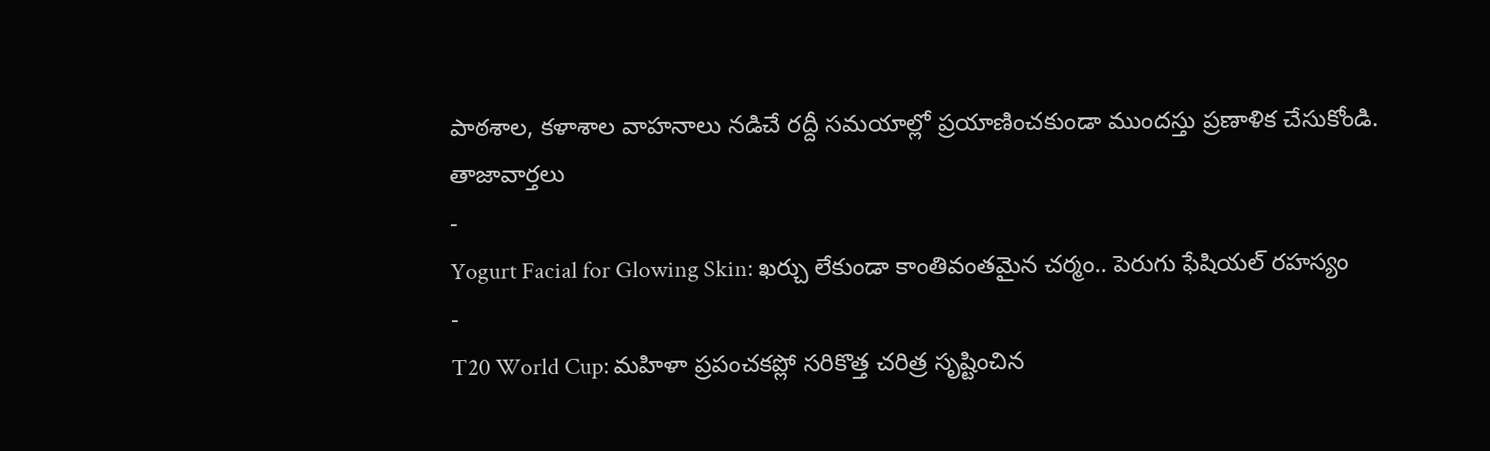పాఠశాల, కళాశాల వాహనాలు నడిచే రద్దీ సమయాల్లో ప్రయాణించకుండా ముందస్తు ప్రణాళిక చేసుకోండి.
తాజావార్తలు
-
Yogurt Facial for Glowing Skin: ఖర్చు లేకుండా కాంతివంతమైన చర్మం.. పెరుగు ఫేషియల్ రహస్యం
-
T20 World Cup: మహిళా ప్రపంచకప్లో సరికొత్త చరిత్ర సృష్టించిన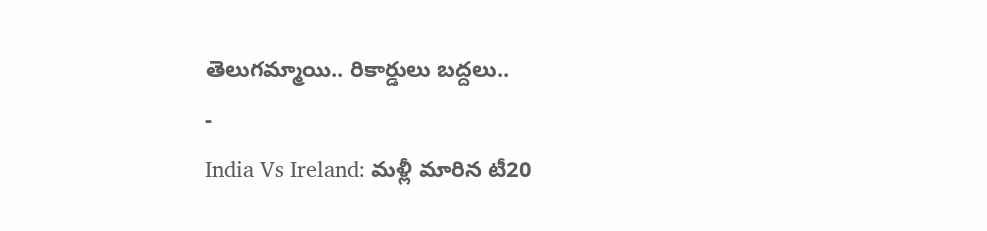తెలుగమ్మాయి.. రికార్డులు బద్దలు..
-
India Vs Ireland: మళ్లీ మారిన టీ20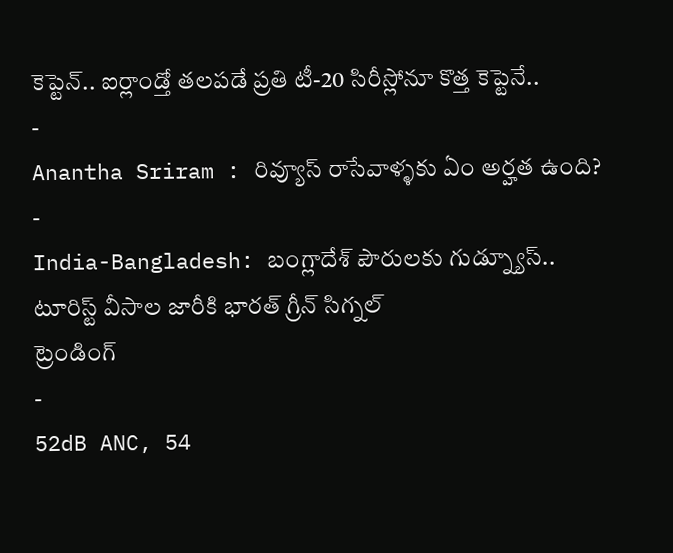కెప్టెన్.. ఐర్లాండ్తో తలపడే ప్రతి టీ-20 సిరీస్లోనూ కొత్త కెప్టెనే..
-
Anantha Sriram : రివ్యూస్ రాసేవాళ్ళకు ఏం అర్హత ఉంది?
-
India-Bangladesh: బంగ్లాదేశ్ పౌరులకు గుడ్న్యూస్.. టూరిస్ట్ వీసాల జారీకి భారత్ గ్రీన్ సిగ్నల్
ట్రెండింగ్
-
52dB ANC, 54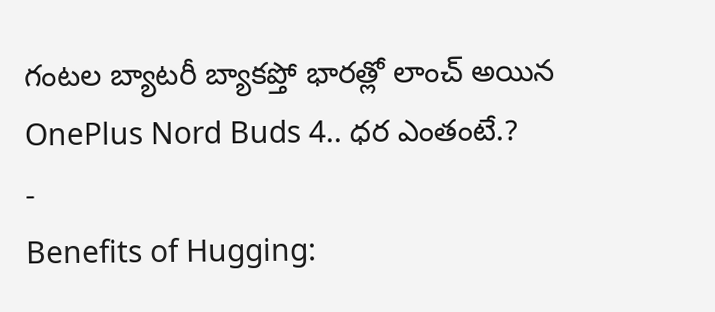గంటల బ్యాటరీ బ్యాకప్తో భారత్లో లాంచ్ అయిన OnePlus Nord Buds 4.. ధర ఎంతంటే.?
-
Benefits of Hugging: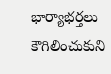భార్యాభర్తలు కౌగిలించుకుని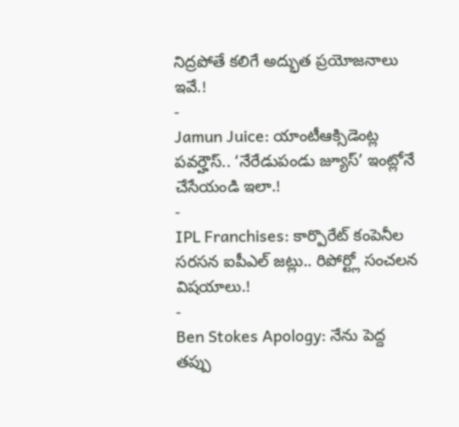నిద్రపోతే కలిగే అద్భుత ప్రయోజనాలు ఇవే.!
-
Jamun Juice: యాంటీఆక్సిడెంట్ల పవర్హౌస్.. ‘నేరేడుపండు జ్యూస్’ ఇంట్లోనే చేసేయండి ఇలా.!
-
IPL Franchises: కార్పొరేట్ కంపెనీల సరసన ఐపీఎల్ జట్లు.. రిపోర్ట్లో సంచలన విషయాలు.!
-
Ben Stokes Apology: నేను పెద్ద తప్పు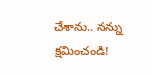చేశాను.. నన్ను క్షమించండి!